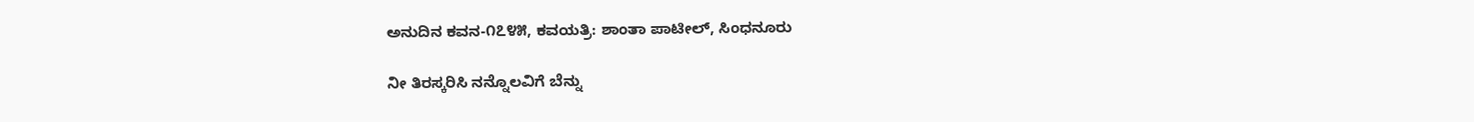ಅನುದಿನ ಕವನ-೧೭೪೫, ಕವಯತ್ರಿ: ಶಾಂತಾ ಪಾಟೀಲ್, ಸಿಂಧನೂರು

ನೀ ತಿರಸ್ಕರಿಸಿ ನನ್ನೊಲವಿಗೆ ಬೆನ್ನು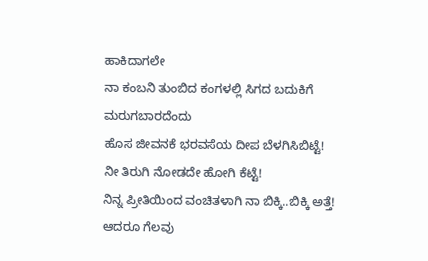ಹಾಕಿದಾಗಲೇ
ನಾ ಕಂಬನಿ ತುಂಬಿದ ಕಂಗಳಲ್ಲಿ ಸಿಗದ ಬದುಕಿಗೆ ಮರುಗಬಾರದೆಂದು
ಹೊಸ ಜೀವನಕೆ ಭರವಸೆಯ ದೀಪ‌ ಬೆಳಗಿಸಿಬಿಟ್ಟೆ!
ನೀ ತಿರುಗಿ ನೋಡದೇ ಹೋಗಿ ಕೆಟ್ಟೆ!
ನಿನ್ನ ಪ್ರೀತಿಯಿಂದ ವಂಚಿತಳಾಗಿ ನಾ ಬಿಕ್ಕಿ..ಬಿಕ್ಕಿ ಅತ್ತೆ!
ಆದರೂ ಗೆಲವು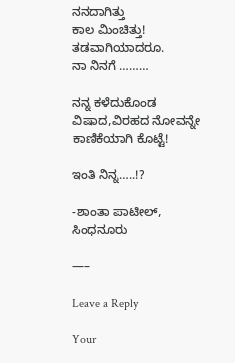ನನದಾಗಿತ್ತು
ಕಾಲ ಮಿಂಚಿತ್ತು!
ತಡವಾಗಿಯಾದರೂ.
ನಾ ನಿನಗೆ ………

ನನ್ನ ಕಳೆದುಕೊಂಡ ವಿಷಾದ,ವಿರಹದ ನೋವನ್ನೇ ಕಾಣಿಕೆಯಾಗಿ ಕೊಟ್ಟೆ!

ಇಂತಿ‌ ನಿನ್ನ…..!?

-ಶಾಂತಾ ಪಾಟೀಲ್, ಸಿಂಧನೂರು

—–

Leave a Reply

Your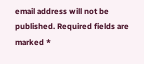email address will not be published. Required fields are marked *